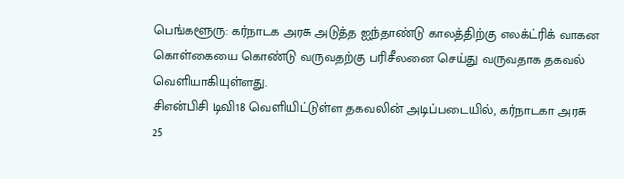பெங்களூரு: கர்நாடக அரசு அடுத்த ஐந்தாண்டு காலத்திற்கு எலக்ட்ரிக் வாகன கொள்கையை கொண்டு வருவதற்கு பரிசீலனை செய்து வருவதாக தகவல் வெளியாகியுள்ளது.
சிஎன்பிசி டிவி18 வெளியிட்டுள்ள தகவலின் அடிப்படையில், கர்நாடகா அரசு 25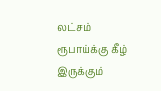லட்சம் ரூபாய்க்கு கீழ் இருக்கும்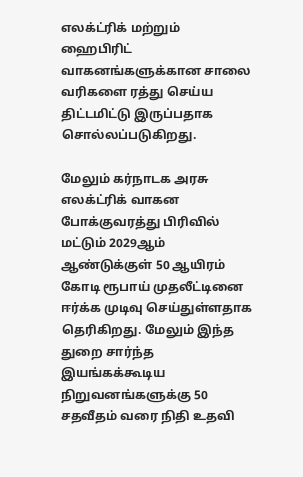எலக்ட்ரிக் மற்றும் ஹைபிரிட் வாகனங்களுக்கான சாலை வரிகளை ரத்து செய்ய திட்டமிட்டு இருப்பதாக சொல்லப்படுகிறது.

மேலும் கர்நாடக அரசு எலக்ட்ரிக் வாகன போக்குவரத்து பிரிவில் மட்டும் 2029ஆம் ஆண்டுக்குள் 50 ஆயிரம் கோடி ரூபாய் முதலீட்டினை ஈர்க்க முடிவு செய்துள்ளதாக தெரிகிறது. மேலும் இந்த துறை சார்ந்த இயங்கக்கூடிய நிறுவனங்களுக்கு 50 சதவீதம் வரை நிதி உதவி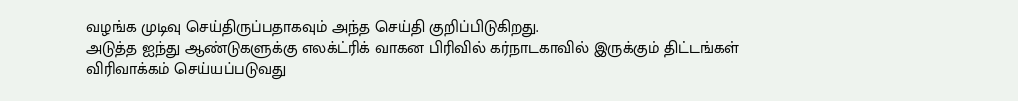வழங்க முடிவு செய்திருப்பதாகவும் அந்த செய்தி குறிப்பிடுகிறது.
அடுத்த ஐந்து ஆண்டுகளுக்கு எலக்ட்ரிக் வாகன பிரிவில் கர்நாடகாவில் இருக்கும் திட்டங்கள் விரிவாக்கம் செய்யப்படுவது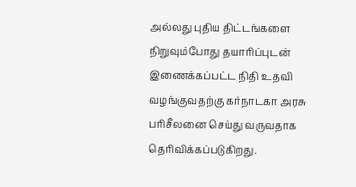அல்லது புதிய திட்டங்களை நிறுவும்போது தயாரிப்புடன் இணைக்கப்பட்ட நிதி உதவி வழங்குவதற்கு கர்நாடகா அரசு பரிசீலனை செய்து வருவதாக தெரிவிக்கப்படுகிறது.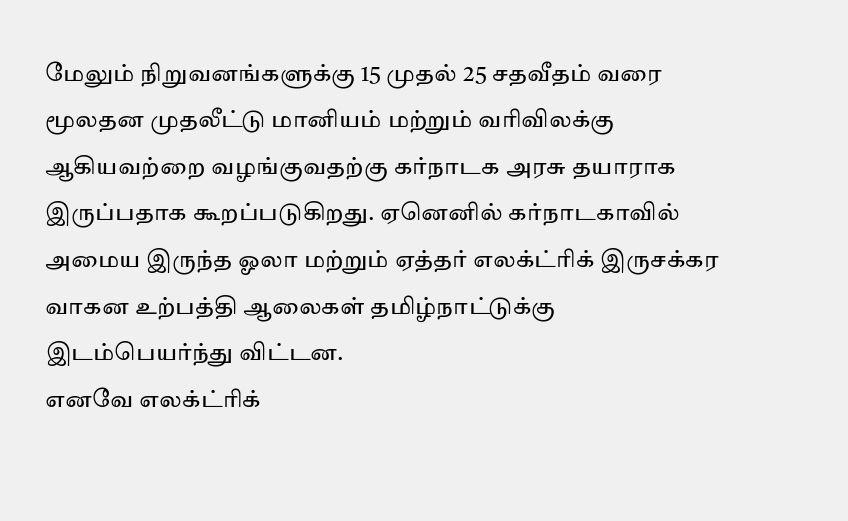மேலும் நிறுவனங்களுக்கு 15 முதல் 25 சதவீதம் வரை மூலதன முதலீட்டு மானியம் மற்றும் வரிவிலக்கு ஆகியவற்றை வழங்குவதற்கு கர்நாடக அரசு தயாராக இருப்பதாக கூறப்படுகிறது. ஏனெனில் கர்நாடகாவில் அமைய இருந்த ஓலா மற்றும் ஏத்தர் எலக்ட்ரிக் இருசக்கர வாகன உற்பத்தி ஆலைகள் தமிழ்நாட்டுக்கு இடம்பெயர்ந்து விட்டன.
எனவே எலக்ட்ரிக்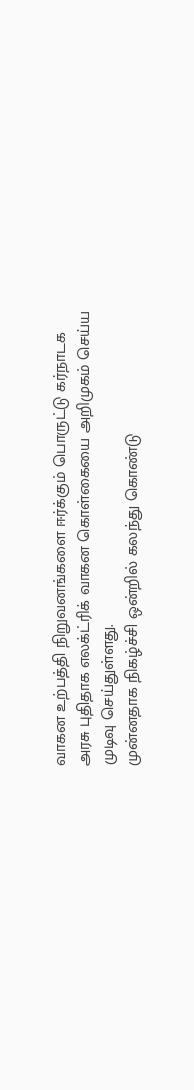வாகன உற்பத்தி நிறுவனங்களை ஈர்க்கும் பொருட்டு கர்நாடக அரசு புதிதாக எலக்ட்ரிக் வாகன கொள்கையை அறிமுகம் செய்ய முடிவு செய்துள்ளது.
முன்னதாக நிகழ்ச்சி ஒன்றில் கலந்து கொண்டு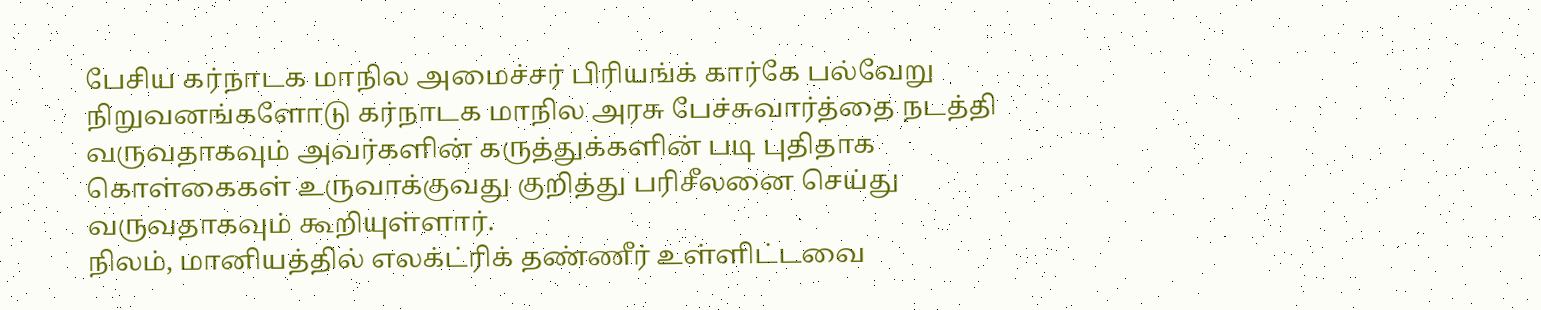பேசிய கர்நாடக மாநில அமைச்சர் பிரியங்க் கார்கே பல்வேறு நிறுவனங்களோடு கர்நாடக மாநில அரசு பேச்சுவார்த்தை நடத்தி வருவதாகவும் அவர்களின் கருத்துக்களின் படி புதிதாக கொள்கைகள் உருவாக்குவது குறித்து பரிசீலனை செய்து வருவதாகவும் கூறியுள்ளார்.
நிலம், மானியத்தில் எலக்ட்ரிக் தண்ணீர் உள்ளிட்டவை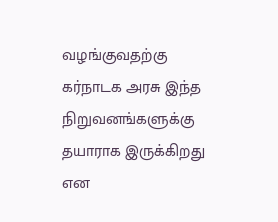வழங்குவதற்கு கர்நாடக அரசு இந்த நிறுவனங்களுக்கு தயாராக இருக்கிறது என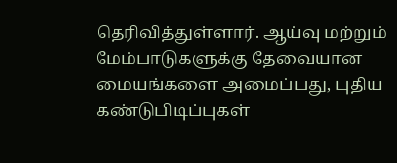தெரிவித்துள்ளார். ஆய்வு மற்றும் மேம்பாடுகளுக்கு தேவையான மையங்களை அமைப்பது, புதிய கண்டுபிடிப்புகள்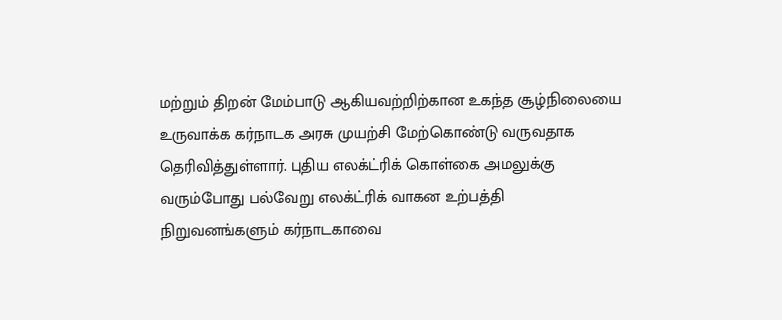மற்றும் திறன் மேம்பாடு ஆகியவற்றிற்கான உகந்த சூழ்நிலையை உருவாக்க கர்நாடக அரசு முயற்சி மேற்கொண்டு வருவதாக தெரிவித்துள்ளார். புதிய எலக்ட்ரிக் கொள்கை அமலுக்கு வரும்போது பல்வேறு எலக்ட்ரிக் வாகன உற்பத்தி நிறுவனங்களும் கர்நாடகாவை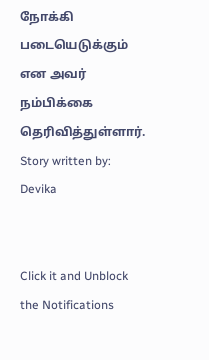நோக்கி படையெடுக்கும் என அவர் நம்பிக்கை தெரிவித்துள்ளார்.
Story written by: Devika


Click it and Unblock the Notifications